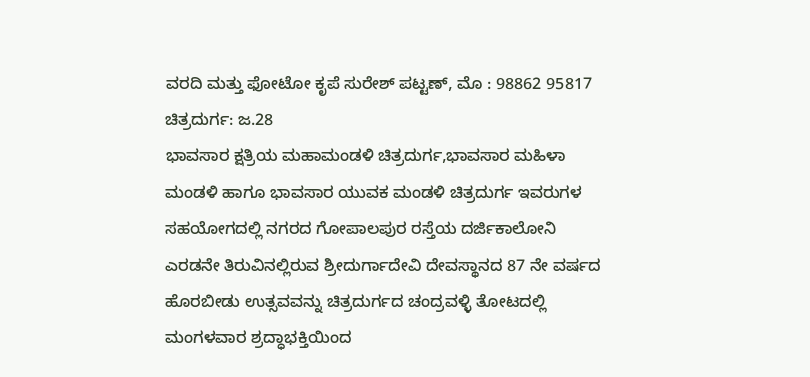ವರದಿ ಮತ್ತು ಫೋಟೋ ಕೃಪೆ ಸುರೇಶ್ ಪಟ್ಟಣ್, ಮೊ : 98862 95817
ಚಿತ್ರದುರ್ಗ: ಜ.28
ಭಾವಸಾರ ಕ್ಷತ್ರಿಯ ಮಹಾಮಂಡಳಿ ಚಿತ್ರದುರ್ಗ,ಭಾವಸಾರ ಮಹಿಳಾ ಮಂಡಳಿ ಹಾಗೂ ಭಾವಸಾರ ಯುವಕ ಮಂಡಳಿ ಚಿತ್ರದುರ್ಗ ಇವರುಗಳ ಸಹಯೋಗದಲ್ಲಿ ನಗರದ ಗೋಪಾಲಪುರ ರಸ್ತೆಯ ದರ್ಜಿಕಾಲೋನಿ ಎರಡನೇ ತಿರುವಿನಲ್ಲಿರುವ ಶ್ರೀದುರ್ಗಾದೇವಿ ದೇವಸ್ಥಾನದ 87 ನೇ ವರ್ಷದ ಹೊರಬೀಡು ಉತ್ಸವವನ್ನು ಚಿತ್ರದುರ್ಗದ ಚಂದ್ರವಳ್ಳಿ ತೋಟದಲ್ಲಿ ಮಂಗಳವಾರ ಶ್ರದ್ಧಾಭಕ್ತಿಯಿಂದ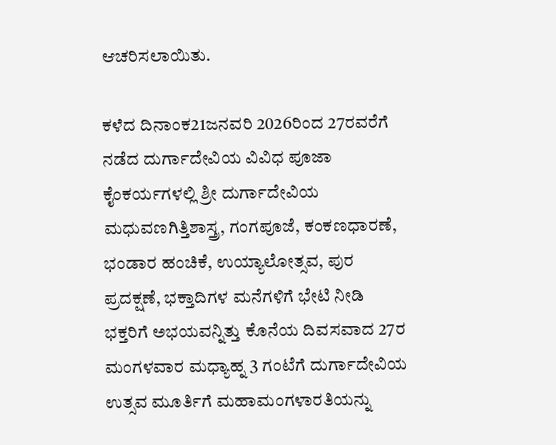ಆಚರಿಸಲಾಯಿತು.

ಕಳೆದ ದಿನಾಂಕ21ಜನವರಿ 2026ರಿಂದ 27ರವರೆಗೆ ನಡೆದ ದುರ್ಗಾದೇವಿಯ ವಿವಿಧ ಪೂಜಾ ಕೈಂಕರ್ಯಗಳಲ್ಲಿ ಶ್ರೀ ದುರ್ಗಾದೇವಿಯ ಮಧುವಣಗಿತ್ತಿಶಾಸ್ತ್ರ, ಗಂಗಪೂಜೆ, ಕಂಕಣಧಾರಣೆ, ಭಂಡಾರ ಹಂಚಿಕೆ, ಉಯ್ಯಾಲೋತ್ಸವ, ಪುರ ಪ್ರದಕ್ಷಣೆ, ಭಕ್ತಾದಿಗಳ ಮನೆಗಳಿಗೆ ಭೇಟಿ ನೀಡಿ ಭಕ್ತರಿಗೆ ಅಭಯವನ್ನಿತ್ತು ಕೊನೆಯ ದಿವಸವಾದ 27ರ ಮಂಗಳವಾರ ಮಧ್ಯಾಹ್ನ 3 ಗಂಟೆಗೆ ದುರ್ಗಾದೇವಿಯ ಉತ್ಸವ ಮೂರ್ತಿಗೆ ಮಹಾಮಂಗಳಾರತಿಯನ್ನು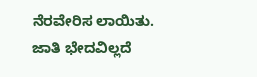ನೆರವೇರಿಸ ಲಾಯಿತು.
ಜಾತಿ ಭೇದವಿಲ್ಲದೆ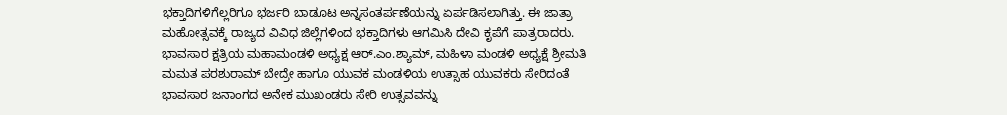ಭಕ್ತಾದಿಗಳಿಗೆಲ್ಲರಿಗೂ ಭರ್ಜರಿ ಬಾಡೂಟ ಅನ್ನಸಂತರ್ಪಣೆಯನ್ನು ಏರ್ಪಡಿಸಲಾಗಿತ್ತು. ಈ ಜಾತ್ರಾ ಮಹೋತ್ಸವಕ್ಕೆ ರಾಜ್ಯದ ವಿವಿಧ ಜಿಲ್ಲೆಗಳಿಂದ ಭಕ್ತಾದಿಗಳು ಆಗಮಿಸಿ ದೇವಿ ಕೃಪೆಗೆ ಪಾತ್ರರಾದರು.
ಭಾವಸಾರ ಕ್ಷತ್ರಿಯ ಮಹಾಮಂಡಳಿ ಅಧ್ಯಕ್ಷ ಆರ್.ಎಂ.ಶ್ಯಾಮ್, ಮಹಿಳಾ ಮಂಡಳಿ ಅಧ್ಯಕ್ಷೆ ಶ್ರೀಮತಿ ಮಮತ ಪರಶುರಾಮ್ ಬೇದ್ರೇ ಹಾಗೂ ಯುವಕ ಮಂಡಳಿಯ ಉತ್ಸಾಹ ಯುವಕರು ಸೇರಿದಂತೆ ಭಾವಸಾರ ಜನಾಂಗದ ಅನೇಕ ಮುಖಂಡರು ಸೇರಿ ಉತ್ಸವವನ್ನು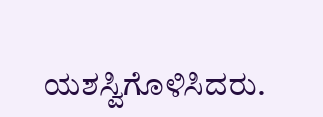ಯಶಸ್ವಿಗೊಳಿಸಿದರು.